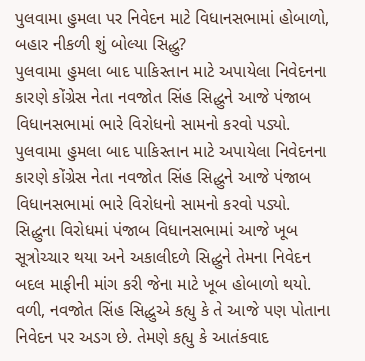પુલવામા હુમલા પર નિવેદન માટે વિધાનસભામાં હોબાળો, બહાર નીકળી શું બોલ્યા સિદ્ધુ?
પુલવામા હુમલા બાદ પાકિસ્તાન માટે અપાયેલા નિવેદનના કારણે કોંગ્રેસ નેતા નવજોત સિંહ સિદ્ધુને આજે પંજાબ વિધાનસભામાં ભારે વિરોધનો સામનો કરવો પડ્યો.
પુલવામા હુમલા બાદ પાકિસ્તાન માટે અપાયેલા નિવેદનના કારણે કોંગ્રેસ નેતા નવજોત સિંહ સિદ્ધુને આજે પંજાબ વિધાનસભામાં ભારે વિરોધનો સામનો કરવો પડ્યો. સિદ્ધુના વિરોધમાં પંજાબ વિધાનસભામાં આજે ખૂબ સૂત્રોચ્ચાર થયા અને અકાલીદળે સિદ્ધુને તેમના નિવેદન બદલ માફીની માંગ કરી જેના માટે ખૂબ હોબાળો થયો. વળી, નવજોત સિંહ સિદ્ધુએ કહ્યુ કે તે આજે પણ પોતાના નિવેદન પર અડગ છે. તેમણે કહ્યુ કે આતંકવાદ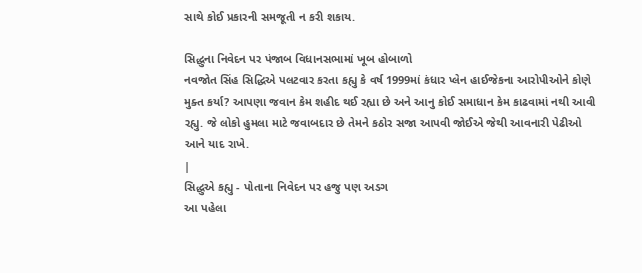સાથે કોઈ પ્રકારની સમજૂતી ન કરી શકાય.

સિદ્ધુના નિવેદન પર પંજાબ વિધાનસભામાં ખૂબ હોબાળો
નવજોત સિંહ સિદ્ધિએ પલટવાર કરતા કહ્યુ કે વર્ષ 1999માં કંધાર પ્લેન હાઈજેકના આરોપીઓને કોણે મુક્ત કર્યા? આપણા જવાન કેમ શહીદ થઈ રહ્યા છે અને આનુ કોઈ સમાધાન કેમ કાઢવામાં નથી આવી રહ્યુ. જે લોકો હુમલા માટે જવાબદાર છે તેમને કઠોર સજા આપવી જોઈએ જેથી આવનારી પેઢીઓ આને યાદ રાખે.
|
સિદ્ધુએ કહ્યુ - પોતાના નિવેદન પર હજુ પણ અડગ
આ પહેલા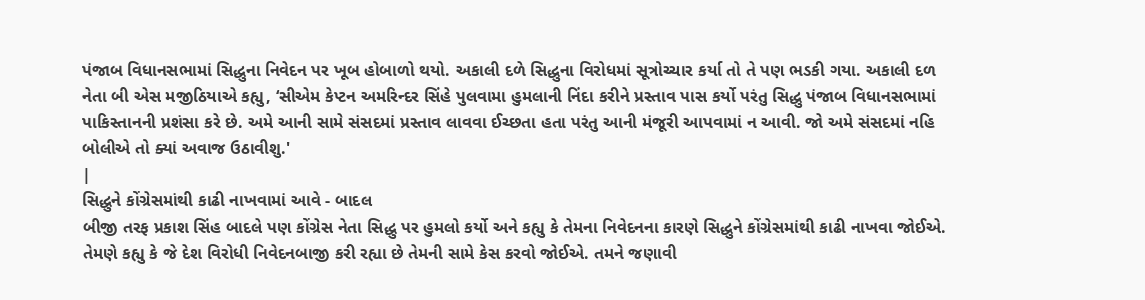પંજાબ વિધાનસભામાં સિદ્ધુના નિવેદન પર ખૂબ હોબાળો થયો. અકાલી દળે સિદ્ધુના વિરોધમાં સૂત્રોચ્ચાર કર્યા તો તે પણ ભડકી ગયા. અકાલી દળ નેતા બી એસ મજીઠિયાએ કહ્યુ, ‘સીએમ કેપ્ટન અમરિન્દર સિંહે પુલવામા હુમલાની નિંદા કરીને પ્રસ્તાવ પાસ કર્યો પરંતુ સિદ્ધુ પંજાબ વિધાનસભામાં પાકિસ્તાનની પ્રશંસા કરે છે. અમે આની સામે સંસદમાં પ્રસ્તાવ લાવવા ઈચ્છતા હતા પરંતુ આની મંજૂરી આપવામાં ન આવી. જો અમે સંસદમાં નહિ બોલીએ તો ક્યાં અવાજ ઉઠાવીશુ.'
|
સિદ્ધુને કોંગ્રેસમાંથી કાઢી નાખવામાં આવે - બાદલ
બીજી તરફ પ્રકાશ સિંહ બાદલે પણ કોંગ્રેસ નેતા સિદ્ધુ પર હુમલો કર્યો અને કહ્યુ કે તેમના નિવેદનના કારણે સિદ્ધુને કોંગ્રેસમાંથી કાઢી નાખવા જોઈએ. તેમણે કહ્યુ કે જે દેશ વિરોધી નિવેદનબાજી કરી રહ્યા છે તેમની સામે કેસ કરવો જોઈએ. તમને જણાવી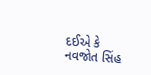દઈએ કે નવજોત સિંહ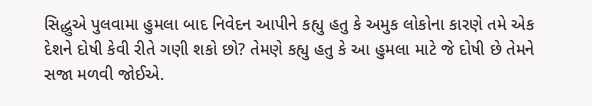સિદ્ધુએ પુલવામા હુમલા બાદ નિવેદન આપીને કહ્યુ હતુ કે અમુક લોકોના કારણે તમે એક દેશને દોષી કેવી રીતે ગણી શકો છો? તેમણે કહ્યુ હતુ કે આ હુમલા માટે જે દોષી છે તેમને સજા મળવી જોઈએ.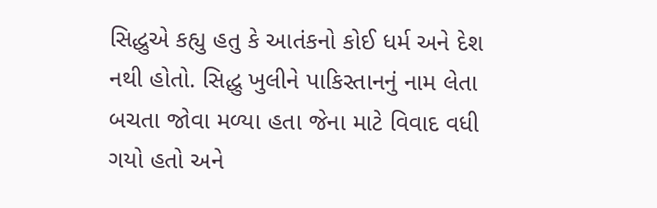સિદ્ધુએ કહ્યુ હતુ કે આતંકનો કોઈ ધર્મ અને દેશ નથી હોતો. સિદ્ધુ ખુલીને પાકિસ્તાનનું નામ લેતા બચતા જોવા મળ્યા હતા જેના માટે વિવાદ વધી ગયો હતો અને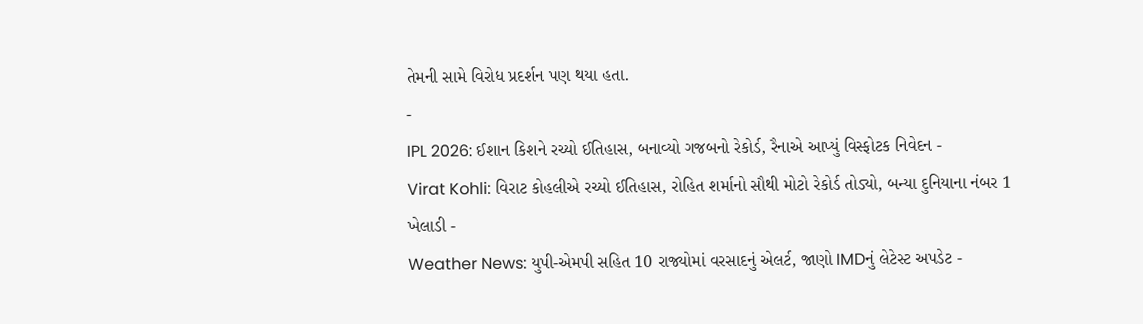તેમની સામે વિરોધ પ્રદર્શન પણ થયા હતા.
-
IPL 2026: ઈશાન કિશને રચ્યો ઈતિહાસ, બનાવ્યો ગજબનો રેકોર્ડ, રૈનાએ આપ્યું વિસ્ફોટક નિવેદન -
Virat Kohli: વિરાટ કોહલીએ રચ્યો ઈતિહાસ, રોહિત શર્માનો સૌથી મોટો રેકોર્ડ તોડ્યો, બન્યા દુનિયાના નંબર 1 ખેલાડી -
Weather News: યુપી-એમપી સહિત 10 રાજ્યોમાં વરસાદનું એલર્ટ, જાણો IMDનું લેટેસ્ટ અપડેટ -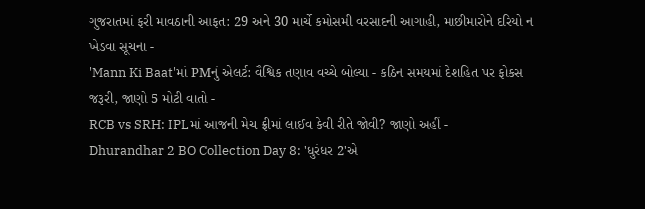ગુજરાતમાં ફરી માવઠાની આફત: 29 અને 30 માર્ચે કમોસમી વરસાદની આગાહી, માછીમારોને દરિયો ન ખેડવા સૂચના -
'Mann Ki Baat'માં PMનું એલર્ટ: વૈશ્વિક તણાવ વચ્ચે બોલ્યા - કઠિન સમયમાં દેશહિત પર ફોકસ જરૂરી, જાણો 5 મોટી વાતો -
RCB vs SRH: IPLમાં આજની મેચ ફ્રીમાં લાઈવ કેવી રીતે જોવી? જાણો અહીં -
Dhurandhar 2 BO Collection Day 8: 'ધુરંધર 2'એ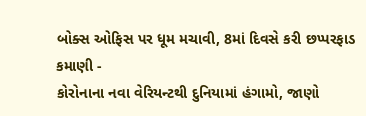બોક્સ ઓફિસ પર ધૂમ મચાવી, 8માં દિવસે કરી છપ્પરફાડ કમાણી -
કોરોનાના નવા વેરિયન્ટથી દુનિયામાં હંગામો, જાણો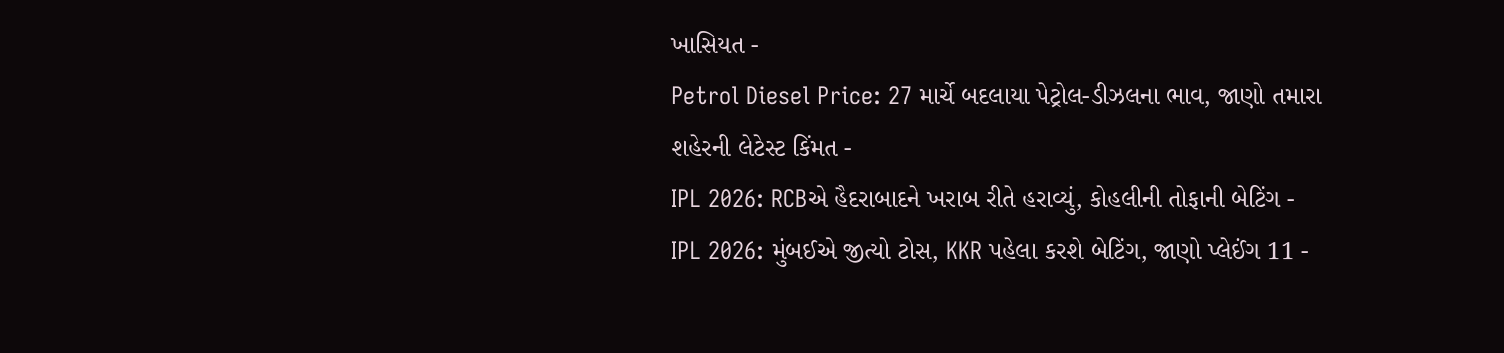ખાસિયત -
Petrol Diesel Price: 27 માર્ચે બદલાયા પેટ્રોલ-ડીઝલના ભાવ, જાણો તમારા શહેરની લેટેસ્ટ કિંમત -
IPL 2026: RCBએ હૈદરાબાદને ખરાબ રીતે હરાવ્યું, કોહલીની તોફાની બેટિંગ -
IPL 2026: મુંબઈએ જીત્યો ટોસ, KKR પહેલા કરશે બેટિંગ, જાણો પ્લેઈંગ 11 -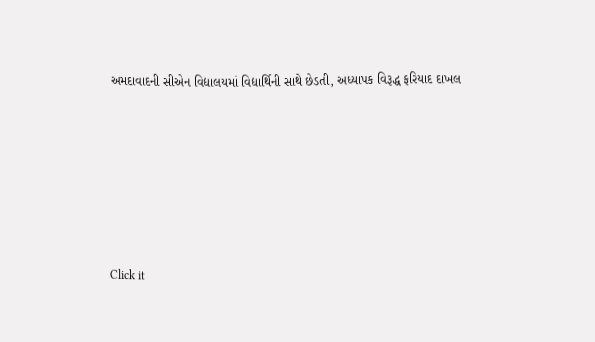અમદાવાદની સીએન વિદ્યાલયમાં વિદ્યાર્થિની સાથે છેડતી, અધ્યાપક વિરૂદ્ધ ફરિયાદ દાખલ









Click it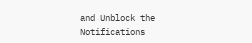and Unblock the Notifications